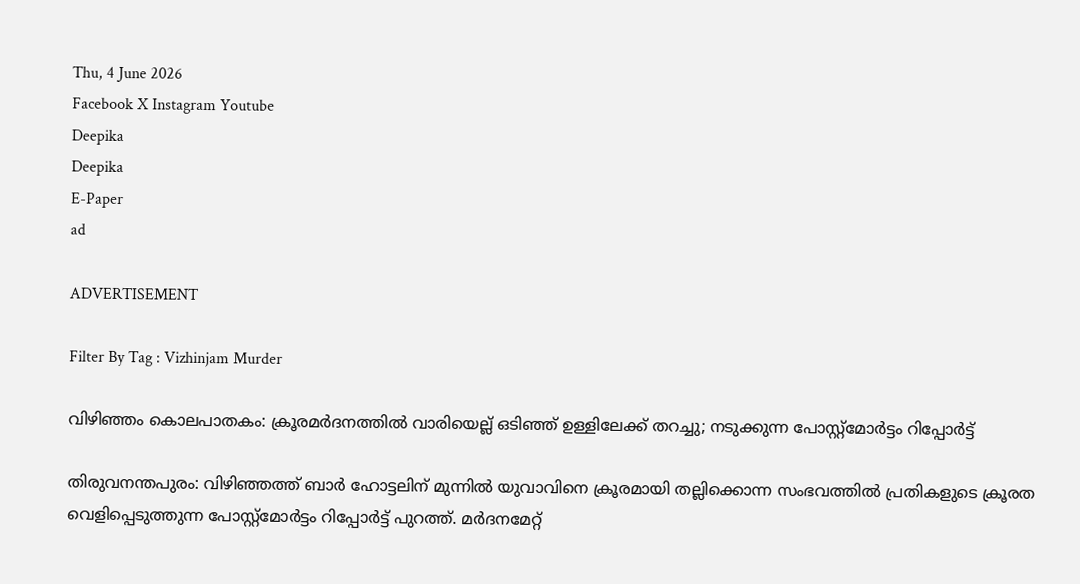Thu, 4 June 2026
Facebook X Instagram Youtube
Deepika
Deepika
E-Paper
ad

ADVERTISEMENT

Filter By Tag : Vizhinjam Murder

വിഴിഞ്ഞം കൊലപാതകം: ക്രൂരമർദനത്തിൽ വാരിയെല്ല് ഒടിഞ്ഞ് ഉള്ളിലേക്ക് തറച്ചു; നടുക്കുന്ന പോസ്റ്റ്‌മോർട്ടം റിപ്പോർട്ട്

തിരുവനന്തപുരം: വിഴിഞ്ഞത്ത് ബാർ ഹോട്ടലിന് മുന്നിൽ യുവാവിനെ ക്രൂരമായി തല്ലിക്കൊന്ന സംഭവത്തിൽ പ്രതികളുടെ ക്രൂരത വെളിപ്പെടുത്തുന്ന പോസ്റ്റ്‌മോർട്ടം റിപ്പോർട്ട് പുറത്ത്. മർദനമേറ്റ്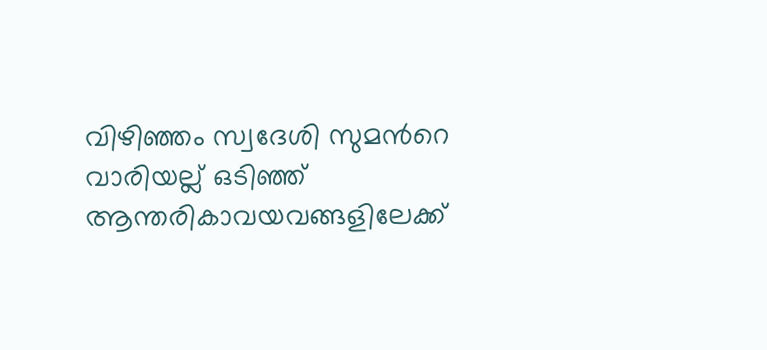വിഴിഞ്ഞം സ്വദേശി സുമന്‍റെ വാരിയല്ല് ഒടിഞ്ഞ് ആന്തരികാവയവങ്ങളിലേക്ക്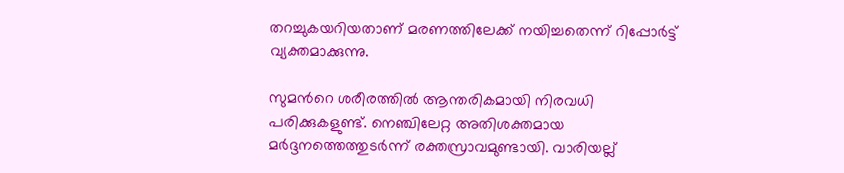തറച്ചുകയറിയതാണ് മരണത്തിലേക്ക് നയിച്ചതെന്ന് റിപ്പോർട്ട് വ്യക്തമാക്കുന്നു.

സുമന്‍റെ ശരീരത്തിൽ ആന്തരികമായി നിരവധി പരിക്കുകളുണ്ട്. നെഞ്ചിലേറ്റ അതിശക്തമായ മർദ്ദനത്തെത്തുടർന്ന് രക്തസ്രാവമുണ്ടായി. വാരിയല്ല്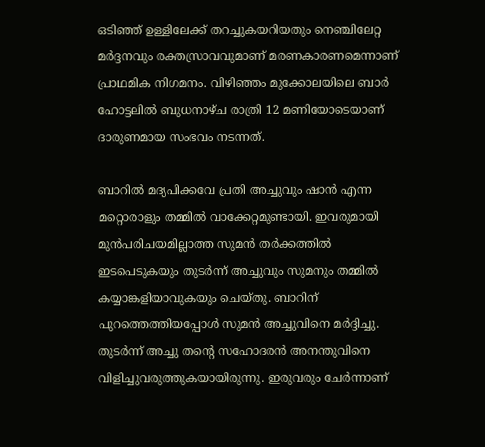ഒടിഞ്ഞ് ഉള്ളിലേക്ക് തറച്ചുകയറിയതും നെഞ്ചിലേറ്റ മർദ്ദനവും രക്തസ്രാവവുമാണ് മരണകാരണമെന്നാണ് പ്രാഥമിക നിഗമനം. വിഴിഞ്ഞം മുക്കോലയിലെ ബാർ ഹോട്ടലിൽ ബുധനാഴ്ച രാത്രി 12 മണിയോടെയാണ് ദാരുണമായ സംഭവം നടന്നത്.

ബാറിൽ മദ്യപിക്കവേ പ്രതി അച്ചുവും ഷാൻ എന്ന മറ്റൊരാളും തമ്മിൽ വാക്കേറ്റമുണ്ടായി. ഇവരുമായി മുൻപരിചയമില്ലാത്ത സുമൻ തർക്കത്തിൽ ഇടപെടുകയും തുടർന്ന് അച്ചുവും സുമനും തമ്മിൽ കയ്യാങ്കളിയാവുകയും ചെയ്തു. ബാറിന് പുറത്തെത്തിയപ്പോൾ സുമൻ അച്ചുവിനെ മർദ്ദിച്ചു. തുടർന്ന് അച്ചു തന്‍റെ സഹോദരൻ അനന്തുവിനെ വിളിച്ചുവരുത്തുകയായിരുന്നു. ഇരുവരും ചേർന്നാണ്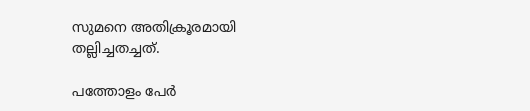സുമനെ അതിക്രൂരമായി തല്ലിച്ചതച്ചത്.

പത്തോളം പേർ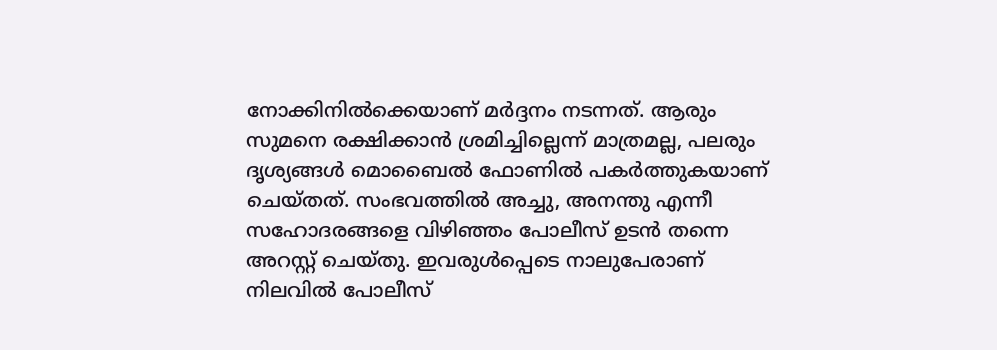നോക്കിനിൽക്കെയാണ് മർദ്ദനം നടന്നത്. ആരും സുമനെ രക്ഷിക്കാൻ ശ്രമിച്ചില്ലെന്ന് മാത്രമല്ല, പലരും ദൃശ്യങ്ങൾ മൊബൈൽ ഫോണിൽ പകർത്തുകയാണ് ചെയ്തത്. സംഭവത്തിൽ അച്ചു, അനന്തു എന്നീ സഹോദരങ്ങളെ വിഴിഞ്ഞം പോലീസ് ഉടൻ തന്നെ അറസ്റ്റ് ചെയ്തു. ഇവരുൾപ്പെടെ നാലുപേരാണ് നിലവിൽ പോലീസ്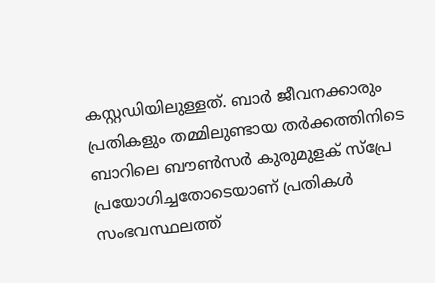കസ്റ്റഡിയിലുള്ളത്. ബാർ ജീവനക്കാരും പ്രതികളും തമ്മിലുണ്ടായ തർക്കത്തിനിടെ ബാറിലെ ബൗൺസർ കുരുമുളക് സ്പ്രേ പ്രയോഗിച്ചതോടെയാണ് പ്രതികൾ സംഭവസ്ഥലത്ത്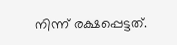നിന്ന് രക്ഷപ്പെട്ടത്.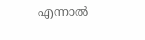എന്നാൽ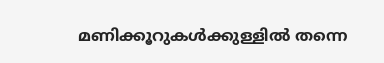മണിക്കൂറുകൾക്കുള്ളിൽ തന്നെ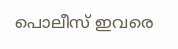പൊലീസ് ഇവരെ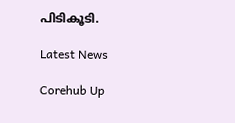പിടികൂടി.

Latest News

Corehub Up